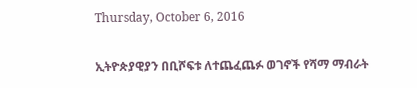Thursday, October 6, 2016

ኢትዮጵያዊያን በቢሾፍቱ ለተጨፈጨፉ ወገኖች የሻማ ማብራት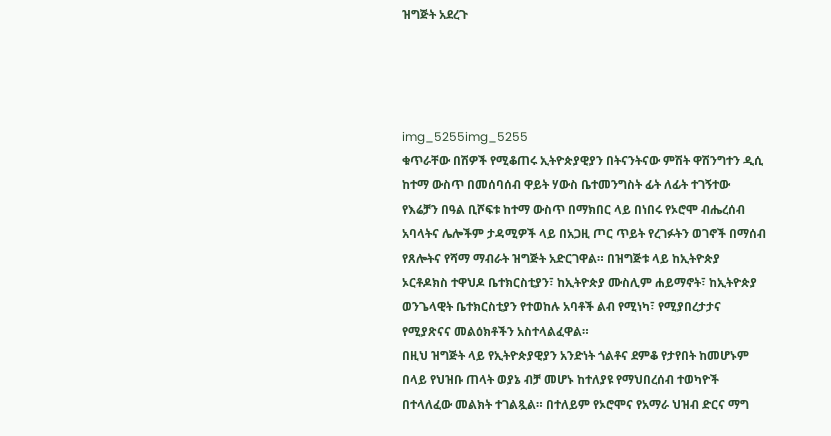ዝግጅት አደረጉ




img_5255img_5255
ቁጥራቸው በሽዎች የሚቆጠሩ ኢትዮጵያዊያን በትናንትናው ምሽት ዋሽንግተን ዲሲ ከተማ ውስጥ በመሰባሰብ ዋይት ሃውስ ቤተመንግስት ፊት ለፊት ተገኝተው የእሬቻን በዓል ቢሾፍቱ ከተማ ውስጥ በማክበር ላይ በነበሩ የኦሮሞ ብሔረሰብ አባላትና ሌሎችም ታዳሚዎች ላይ በአጋዚ ጦር ጥይት የረገፉትን ወገኖች በማሰብ የጸሎትና የሻማ ማብራት ዝግጅት አድርገዋል። በዝግጅቱ ላይ ከኢትዮጵያ ኦርቶዶክስ ተዋህዶ ቤተክርስቲያን፣ ከኢትዮጵያ ሙስሊም ሐይማኖት፣ ከኢትዮጵያ ወንጌላዊት ቤተክርስቲያን የተወከሉ አባቶች ልብ የሚነካ፣ የሚያበረታታና የሚያጽናና መልዕክቶችን አስተላልፈዋል።
በዚህ ዝግጅት ላይ የኢትዮጵያዊያን አንድነት ጎልቶና ደምቆ የታየበት ከመሆኑም በላይ የህዝቡ ጠላት ወያኔ ብቻ መሆኑ ከተለያዩ የማህበረሰብ ተወካዮች በተላለፈው መልክት ተገልጿል። በተለይም የኦሮሞና የአማራ ህዝብ ድርና ማግ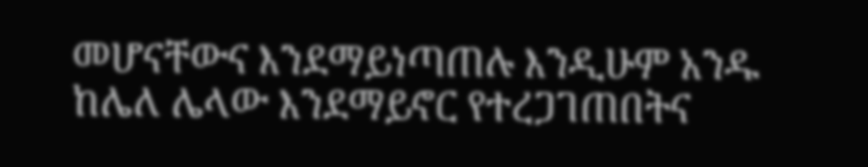መሆናቸውና እንደማይነጣጠሉ እንዲሁም አንዱ ከሌለ ሌላው እንደማይኖር የተረጋገጠበትና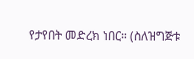የታየበት መድረክ ነበር። (ስለዝግጅቱ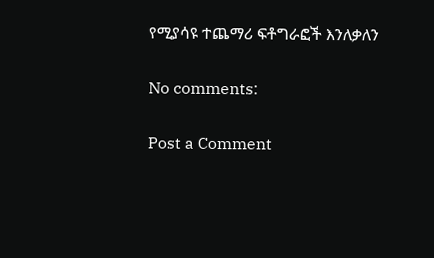የሚያሳዩ ተጨማሪ ፍቶግራፎች እንለቃለን

No comments:

Post a Comment